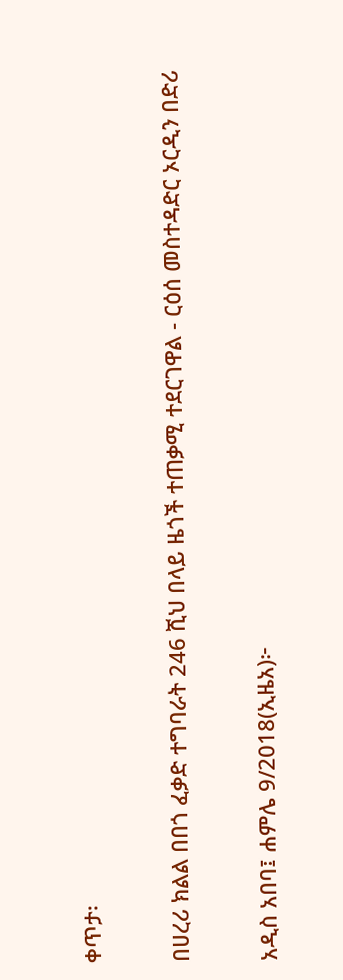ቀጥታ፡

በሀረሪ ክልል በበጎ ፈቃድ ተግባራት 246 ሺህ በላይ ዜጎች ተጠቃሚ ተደርገዋል - ርዕሰ መስተዳድር ኦርዲን በድሪ

አዲስ አበባ፤ ሐምሌ 9/2018(ኢዜአ)፦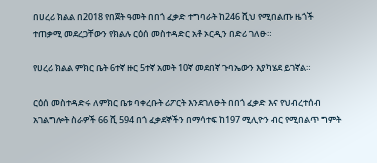በሀረሪ ክልል በ2018 የበጀት ዓመት በበጎ ፈቃድ ተግባራት ከ246 ሺህ የሚበልጡ ዜጎች ተጠቃሚ መደረጋቸውን የክልሉ ርዕሰ መስተዳድር አቶ ኦርዲን በድሪ ገለፁ።

የሀረሪ ክልል ምክር ቤት 6ተኛ ዙር 5ተኛ አመት 10ኛ መደበኛ ጉባኤውን እያካሄደ ይገኛል።

ርዕሰ መስተዳድሩ ለምክር ቤቱ ባቀረቡት ሪፖርት እንደገለፁት በበጎ ፈቃድ እና የህብረተሰብ አገልግሎት ስራዎች 66 ሺ 594 በጎ ፈቃደኞችን በማሳተፍ ከ197 ሚሊዮን ብር የሚበልጥ ግምት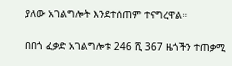ያለው አገልግሎት እንደተሰጠም ተናግረዋል።

በበጎ ፈቃድ አገልግሎቱ 246 ሺ 367 ዜጎችን ተጠቃሚ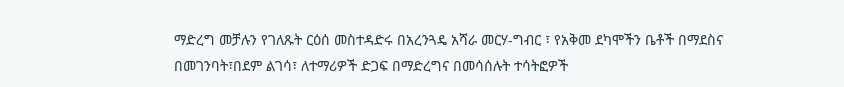ማድረግ መቻሉን የገለጹት ርዕሰ መስተዳድሩ በአረንጓዴ አሻራ መርሃ-ግብር ፣ የአቅመ ደካሞችን ቤቶች በማደስና በመገንባት፣በደም ልገሳ፣ ለተማሪዎች ድጋፍ በማድረግና በመሳሰሉት ተሳትፎዎች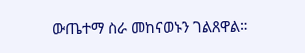ውጤተማ ስራ መከናወኑን ገልጸዋል።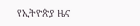የኢትዮጵያ ዜና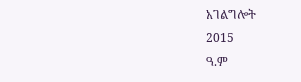አገልግሎት
2015
ዓ.ም